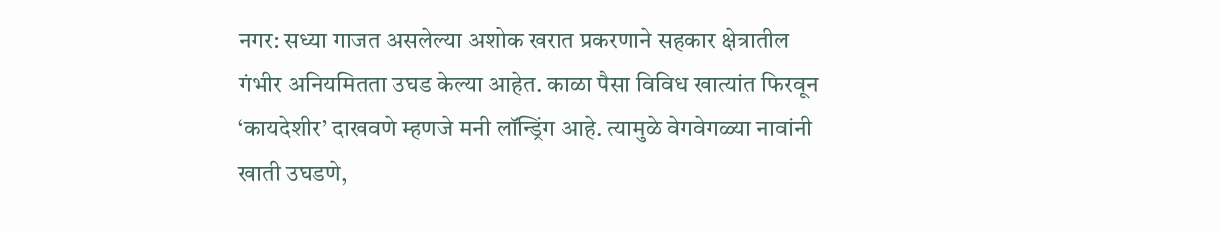नगर: सध्या गाजत असलेल्या अशोक खरात प्रकरणाने सहकार क्षेत्रातील गंभीर अनियमितता उघड केल्या आहेत. काळा पैसा विविध खात्यांत फिरवून ‘कायदेशीर’ दाखवणे म्हणजे मनी लॉन्ड्रिंग आहे. त्यामुळे वेगवेगळ्या नावांनी खाती उघडणे,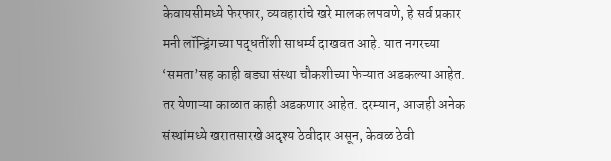केवायसीमध्ये फेरफार, व्यवहारांचे खरे मालक लपवणे, हे सर्व प्रकार मनी लॉन्ड्रिंगच्या पद्धतींशी साधर्म्य दाखवत आहे. यात नगरच्या ‘समता’सह काही बड्या संस्था चौकशीच्या फेऱ्यात अडकल्या आहेत. तर येणाऱ्या काळात काही अडकणार आहेत. दरम्यान, आजही अनेक संस्थांमध्ये खरातसारखे अदृश्य ठेवीदार असून, केवळ ठेवी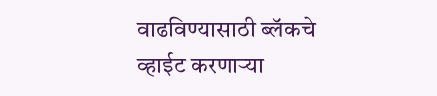वाढविण्यासाठी ब्लॅकचे व्हाईट करणाऱ्या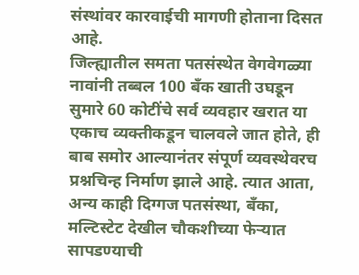संस्थांवर कारवाईची मागणी होताना दिसत आहे.
जिल्ह्यातील समता पतसंस्थेत वेगवेगळ्या नावांनी तब्बल 100 बँक खाती उघडून सुमारे 60 कोटींचे सर्व व्यवहार खरात या एकाच व्यक्तीकडून चालवले जात होते, ही बाब समोर आल्यानंतर संपूर्ण व्यवस्थेवरच प्रश्नचिन्ह निर्माण झाले आहे. त्यात आता, अन्य काही दिग्गज पतसंस्था, बँका, मल्टिस्टेट देखील चौकशीच्या फेऱ्यात सापडण्याची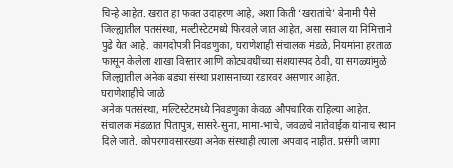चिन्हे आहेत. खरात हा फक्त उदाहरण आहे, अशा किती ‘खरातांचे’ बेनामी पैसे जिल्ह्यातील पतसंस्था, मल्टीस्टेटमध्ये फिरवले जात आहेत, असा सवाल या निमित्ताने पुढे येत आहे. कागदोपत्री निवडणुका, घराणेशाही संचालक मंडळे, नियमांना हरताळ फासून केलेला शाखा विस्तार आणि कोट्यवधींच्या संशयास्पद ठेवी, या सगळ्यांमुळे जिल्ह्यातील अनेक बड्या संस्था प्रशासनाच्या रडारवर असणार आहेत.
घराणेशाहीचे जाळे
अनेक पतसंस्था, मल्टिस्टेटमध्ये निवडणुका केवळ औपचारिक राहिल्या आहेत. संचालक मंडळात पितापुत्र, सासरे-सुना, मामा-भाचे, जवळचे नातेवाईक यांनाच स्थान दिले जाते. कोपरगावसारख्या अनेक संस्थाही त्याला अपवाद नाहीत. प्रसंगी जागा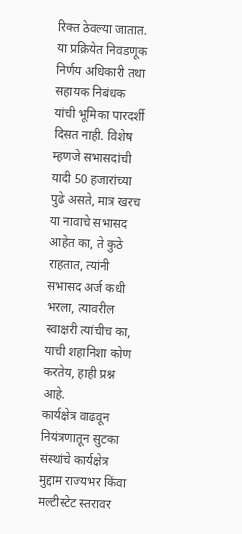रिक्त ठेवल्या जातात. या प्रक्रियेत निवडणूक निर्णय अधिकारी तथा सहायक निबंधक यांची भूमिका पारदर्शी दिसत नाही. विशेष म्हणजे सभासदांची यादी 50 हजारांच्या पुढे असते, मात्र खरच या नावाचे सभासद आहेत का, ते कुठे राहतात, त्यांनी सभासद अर्ज कधी भरला, त्यावरील स्वाक्षरी त्यांचीच का, याची शहानिशा कोण करतेय, हाही प्रश्न आहे.
कार्यक्षेत्र वाढवून नियंत्रणातून सुटका
संस्थांचे कार्यक्षेत्र मुद्दाम राज्यभर किंवा मल्टीस्टेट स्तरावर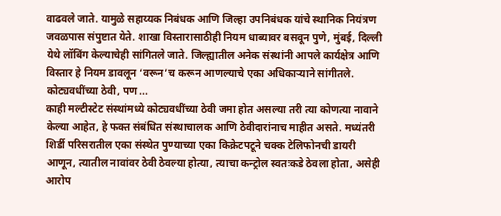वाढवले जाते. यामुळे सहाय्यक निबंधक आणि जिल्हा उपनिबंधक यांचे स्थानिक नियंत्रण जवळपास संपुष्टात येते. शाखा विस्तारासाठीही नियम धाब्यावर बसवून पुणे, मुंबई, दिल्ली येथे लॉबिंग केल्याचेही सांगितले जाते. जिल्ह्यातील अनेक संस्थांनी आपले कार्यक्षेत्र आणि विस्तार हे नियम डावलून ‘वरून’च करून आणल्याचे एका अधिकाऱ्याने सांगीतले.
कोट्यवधींच्या ठेवी, पण ...
काही मल्टीस्टेट संस्थांमध्ये कोट्यवधींच्या ठेवी जमा होत असल्या तरी त्या कोणत्या नावाने केल्या आहेत, हे फक्त संबंधित संस्थाचालक आणि ठेवीदारांनाच माहीत असते. मध्यंतरी शिर्डी परिसरातील एका संस्थेत पुण्याच्या एका किक्रेटपटूने चक्क टेलिफोनची डायरी आणून, त्यातील नावांवर ठेवी ठेवल्या होत्या, त्याचा कन्ट्रोल स्वतःकडे ठेवला होता, असेही आरोप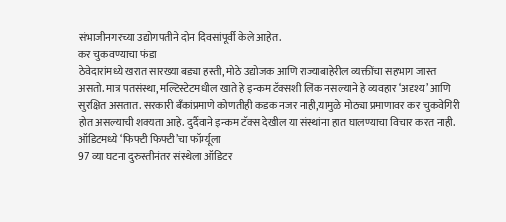संभाजीनगरच्या उद्योगपतीने दोन दिवसांपूर्वी केले आहेत.
कर चुकवण्याचा फंडा
ठेवेदारांमध्ये खरात सारख्या बड्या हस्ती, मोठे उद्योजक आणि राज्याबाहेरील व्यक्तींचा सहभाग जास्त असतो. मात्र पतसंस्था, मल्टिस्टेटमधील खाते हे इन्कम टॅक्सशी लिंक नसल्याने हे व्यवहार ‘अदृश्य’ आणि सुरक्षित असतात. सरकारी बँकांप्रमाणे कोणतीही कडक नजर नाही,यामुळे मोठ्या प्रमाणावर कर चुकवेगिरी होत असल्याची शक्यता आहे. दुर्दैवाने इन्कम टॅक्स देखील या संस्थांना हात घालण्याचा विचार करत नाही.
ऑडिटमध्ये ‘फिफ्टी फिफ्टी’चा फॉर्म्यूला
97 व्या घटना दुरुस्तीनंतर संस्थेला ऑडिटर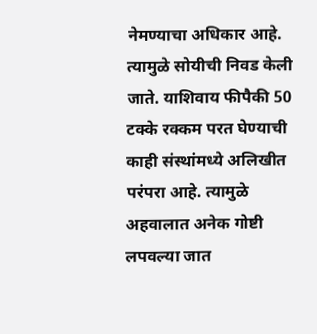नेमण्याचा अधिकार आहे. त्यामुळे सोयीची निवड केली जाते. याशिवाय फीपैकी 50 टक्के रक्कम परत घेण्याची काही संस्थांमध्ये अलिखीत परंपरा आहे. त्यामुळे अहवालात अनेक गोष्टी लपवल्या जात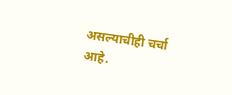असल्याचीही चर्चा आहे.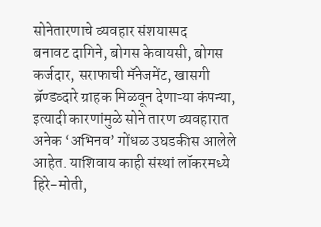सोनेतारणाचे व्यवहार संशयास्पद
बनावट दागिने, बोगस केवायसी, बोगस कर्जदार, सराफाची मॅनेजमेंट, खासगी ब्रॅण्डव्दारे ग्राहक मिळवून देणाऱ्या कंपन्या, इत्यादी कारणांमुळे सोने तारण व्यवहारात अनेक ‘अभिनव’ गोंधळ उघडकीस आलेले आहेत. याशिवाय काही संस्थां लॉकरमध्ये हिरे-मोती,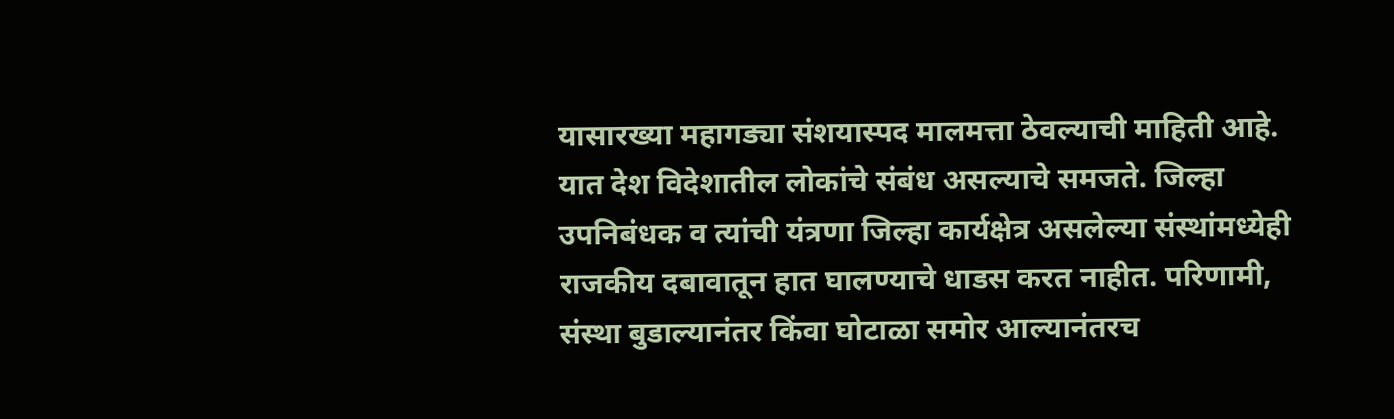यासारख्या महागड्या संशयास्पद मालमत्ता ठेवल्याची माहिती आहे. यात देश विदेशातील लोकांचे संबंध असल्याचे समजते. जिल्हा उपनिबंधक व त्यांची यंत्रणा जिल्हा कार्यक्षेत्र असलेल्या संस्थांमध्येही राजकीय दबावातून हात घालण्याचे धाडस करत नाहीत. परिणामी, संस्था बुडाल्यानंतर किंवा घोटाळा समोर आल्यानंतरच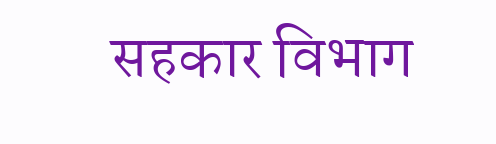सहकार विभाग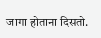जागा होताना दिसतो.